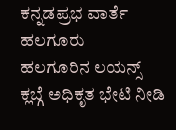ಕನ್ನಡಪ್ರಭ ವಾರ್ತೆ ಹಲಗೂರು
ಹಲಗೂರಿನ ಲಯನ್ಸ್ ಕ್ಲಬ್ಗೆ ಅಧಿಕೃತ ಭೇಟಿ ನೀಡಿ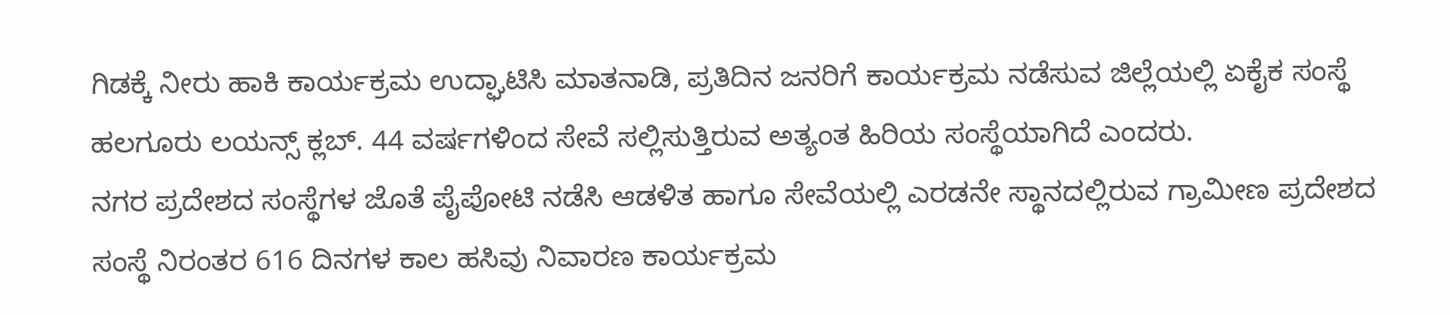ಗಿಡಕ್ಕೆ ನೀರು ಹಾಕಿ ಕಾರ್ಯಕ್ರಮ ಉದ್ಘಾಟಿಸಿ ಮಾತನಾಡಿ, ಪ್ರತಿದಿನ ಜನರಿಗೆ ಕಾರ್ಯಕ್ರಮ ನಡೆಸುವ ಜಿಲ್ಲೆಯಲ್ಲಿ ಏಕೈಕ ಸಂಸ್ಥೆ ಹಲಗೂರು ಲಯನ್ಸ್ ಕ್ಲಬ್. 44 ವರ್ಷಗಳಿಂದ ಸೇವೆ ಸಲ್ಲಿಸುತ್ತಿರುವ ಅತ್ಯಂತ ಹಿರಿಯ ಸಂಸ್ಥೆಯಾಗಿದೆ ಎಂದರು.
ನಗರ ಪ್ರದೇಶದ ಸಂಸ್ಥೆಗಳ ಜೊತೆ ಪೈಪೋಟಿ ನಡೆಸಿ ಆಡಳಿತ ಹಾಗೂ ಸೇವೆಯಲ್ಲಿ ಎರಡನೇ ಸ್ಥಾನದಲ್ಲಿರುವ ಗ್ರಾಮೀಣ ಪ್ರದೇಶದ ಸಂಸ್ಥೆ ನಿರಂತರ 616 ದಿನಗಳ ಕಾಲ ಹಸಿವು ನಿವಾರಣ ಕಾರ್ಯಕ್ರಮ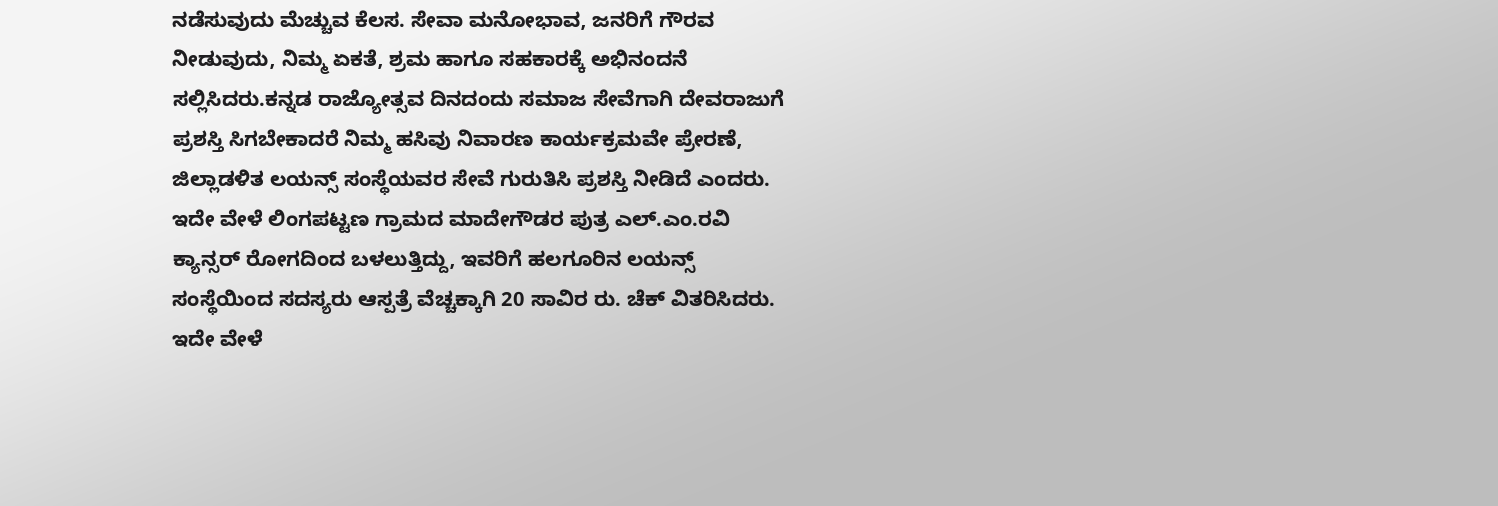ನಡೆಸುವುದು ಮೆಚ್ಚುವ ಕೆಲಸ. ಸೇವಾ ಮನೋಭಾವ, ಜನರಿಗೆ ಗೌರವ ನೀಡುವುದು, ನಿಮ್ಮ ಏಕತೆ, ಶ್ರಮ ಹಾಗೂ ಸಹಕಾರಕ್ಕೆ ಅಭಿನಂದನೆ ಸಲ್ಲಿಸಿದರು.ಕನ್ನಡ ರಾಜ್ಯೋತ್ಸವ ದಿನದಂದು ಸಮಾಜ ಸೇವೆಗಾಗಿ ದೇವರಾಜುಗೆ ಪ್ರಶಸ್ತಿ ಸಿಗಬೇಕಾದರೆ ನಿಮ್ಮ ಹಸಿವು ನಿವಾರಣ ಕಾರ್ಯಕ್ರಮವೇ ಪ್ರೇರಣೆ, ಜಿಲ್ಲಾಡಳಿತ ಲಯನ್ಸ್ ಸಂಸ್ಥೆಯವರ ಸೇವೆ ಗುರುತಿಸಿ ಪ್ರಶಸ್ತಿ ನೀಡಿದೆ ಎಂದರು.
ಇದೇ ವೇಳೆ ಲಿಂಗಪಟ್ಟಣ ಗ್ರಾಮದ ಮಾದೇಗೌಡರ ಪುತ್ರ ಎಲ್.ಎಂ.ರವಿ ಕ್ಯಾನ್ಸರ್ ರೋಗದಿಂದ ಬಳಲುತ್ತಿದ್ದು, ಇವರಿಗೆ ಹಲಗೂರಿನ ಲಯನ್ಸ್ ಸಂಸ್ಥೆಯಿಂದ ಸದಸ್ಯರು ಆಸ್ಪತ್ರೆ ವೆಚ್ಚಕ್ಕಾಗಿ 20 ಸಾವಿರ ರು. ಚೆಕ್ ವಿತರಿಸಿದರು.
ಇದೇ ವೇಳೆ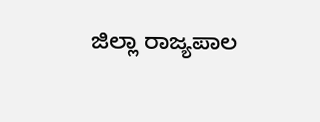ಜಿಲ್ಲಾ ರಾಜ್ಯಪಾಲ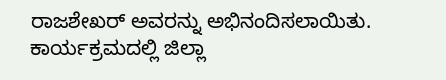ರಾಜಶೇಖರ್ ಅವರನ್ನು ಅಭಿನಂದಿಸಲಾಯಿತು. ಕಾರ್ಯಕ್ರಮದಲ್ಲಿ ಜಿಲ್ಲಾ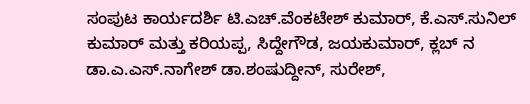ಸಂಪುಟ ಕಾರ್ಯದರ್ಶಿ ಟಿ.ಎಚ್.ವೆಂಕಟೇಶ್ ಕುಮಾರ್, ಕೆ.ಎಸ್.ಸುನಿಲ್ ಕುಮಾರ್ ಮತ್ತು ಕರಿಯಪ್ಪ, ಸಿದ್ದೇಗೌಡ, ಜಯಕುಮಾರ್, ಕ್ಲಬ್ ನ ಡಾ.ಎ.ಎಸ್.ನಾಗೇಶ್ ಡಾ.ಶಂಷುದ್ದೀನ್, ಸುರೇಶ್,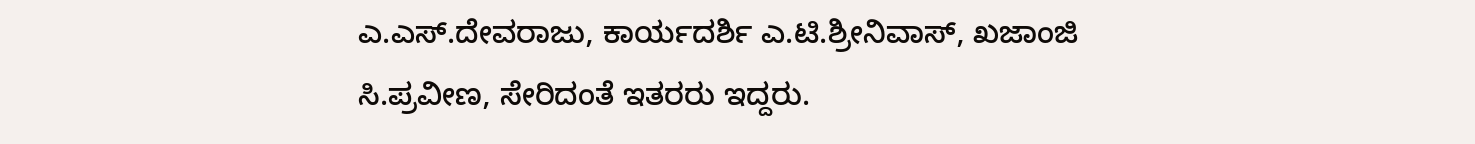ಎ.ಎಸ್.ದೇವರಾಜು, ಕಾರ್ಯದರ್ಶಿ ಎ.ಟಿ.ಶ್ರೀನಿವಾಸ್, ಖಜಾಂಜಿ ಸಿ.ಪ್ರವೀಣ, ಸೇರಿದಂತೆ ಇತರರು ಇದ್ದರು.